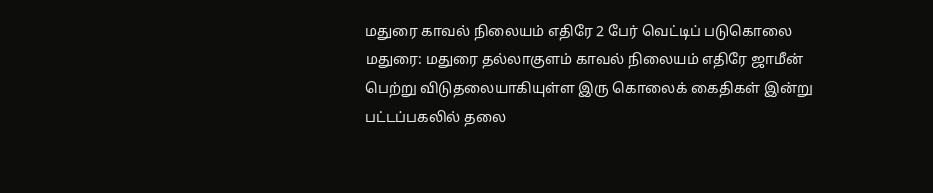மதுரை காவல் நிலையம் எதிரே 2 பேர் வெட்டிப் படுகொலை
மதுரை: மதுரை தல்லாகுளம் காவல் நிலையம் எதிரே ஜாமீன் பெற்று விடுதலையாகியுள்ள இரு கொலைக் கைதிகள் இன்று பட்டப்பகலில் தலை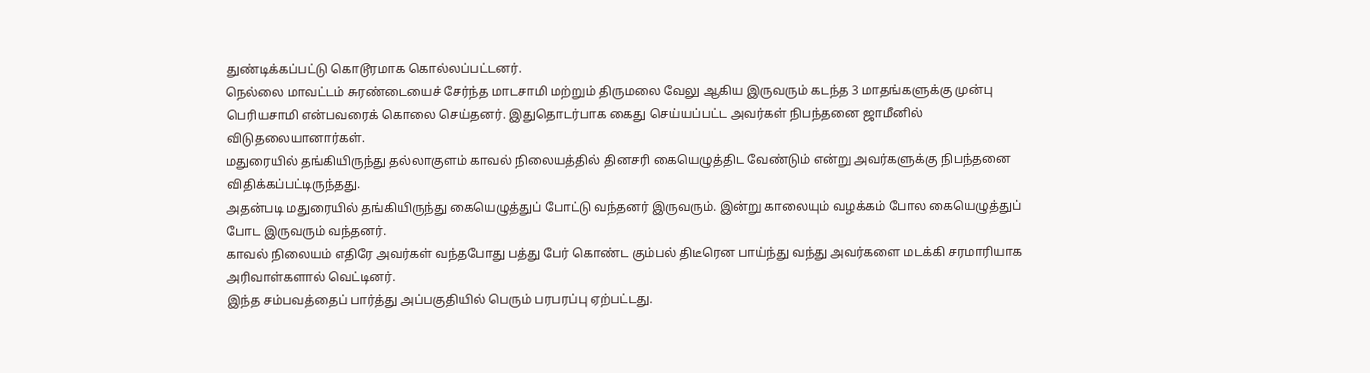துண்டிக்கப்பட்டு கொடூரமாக கொல்லப்பட்டனர்.
நெல்லை மாவட்டம் சுரண்டையைச் சேர்ந்த மாடசாமி மற்றும் திருமலை வேலு ஆகிய இருவரும் கடந்த 3 மாதங்களுக்கு முன்பு பெரியசாமி என்பவரைக் கொலை செய்தனர். இதுதொடர்பாக கைது செய்யப்பட்ட அவர்கள் நிபந்தனை ஜாமீனில் விடுதலையானார்கள்.
மதுரையில் தங்கியிருந்து தல்லாகுளம் காவல் நிலையத்தில் தினசரி கையெழுத்திட வேண்டும் என்று அவர்களுக்கு நிபந்தனை விதிக்கப்பட்டிருந்தது.
அதன்படி மதுரையில் தங்கியிருந்து கையெழுத்துப் போட்டு வந்தனர் இருவரும். இன்று காலையும் வழக்கம் போல கையெழுத்துப் போட இருவரும் வந்தனர்.
காவல் நிலையம் எதிரே அவர்கள் வந்தபோது பத்து பேர் கொண்ட கும்பல் திடீரென பாய்ந்து வந்து அவர்களை மடக்கி சரமாரியாக அரிவாள்களால் வெட்டினர்.
இந்த சம்பவத்தைப் பார்த்து அப்பகுதியில் பெரும் பரபரப்பு ஏற்பட்டது.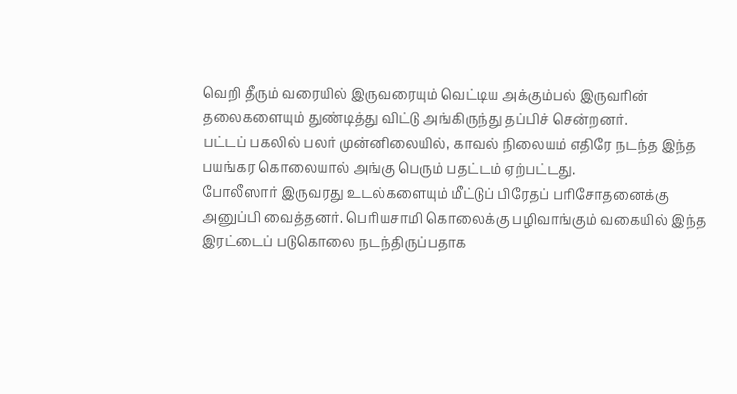வெறி தீரும் வரையில் இருவரையும் வெட்டிய அக்கும்பல் இருவரின் தலைகளையும் துண்டித்து விட்டு அங்கிருந்து தப்பிச் சென்றனர்.
பட்டப் பகலில் பலர் முன்னிலையில், காவல் நிலையம் எதிரே நடந்த இந்த பயங்கர கொலையால் அங்கு பெரும் பதட்டம் ஏற்பட்டது.
போலீஸார் இருவரது உடல்களையும் மீட்டுப் பிரேதப் பரிசோதனைக்கு அனுப்பி வைத்தனர். பெரியசாமி கொலைக்கு பழிவாங்கும் வகையில் இந்த இரட்டைப் படுகொலை நடந்திருப்பதாக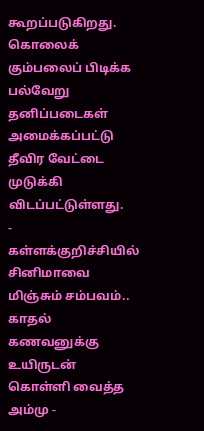கூறப்படுகிறது.
கொலைக் கும்பலைப் பிடிக்க பல்வேறு தனிப்படைகள் அமைக்கப்பட்டு தீவிர வேட்டை முடுக்கி விடப்பட்டுள்ளது.
-
கள்ளக்குறிச்சியில் சினிமாவை மிஞ்சும் சம்பவம்.. காதல் கணவனுக்கு உயிருடன் கொள்ளி வைத்த அம்மு -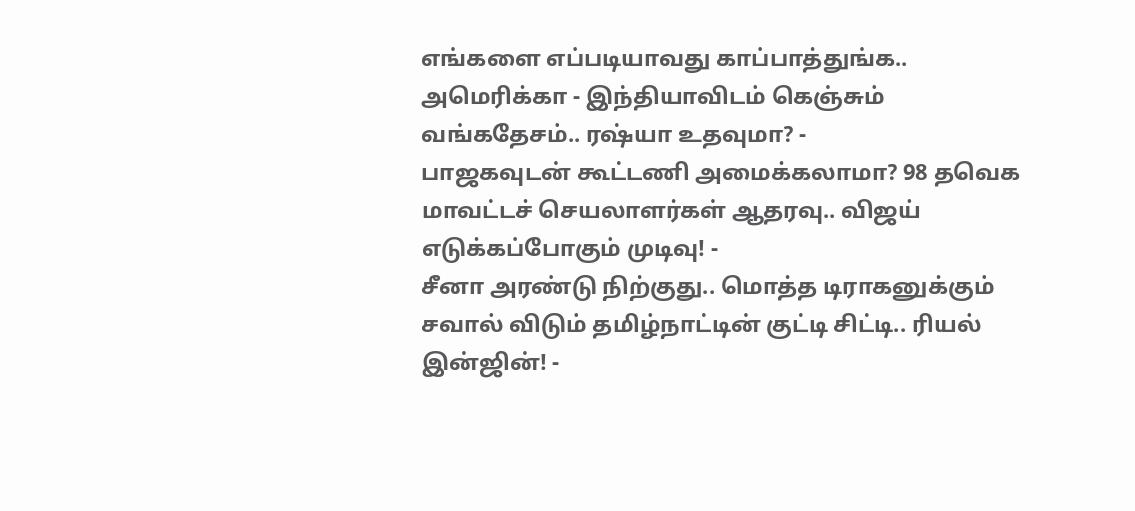எங்களை எப்படியாவது காப்பாத்துங்க.. அமெரிக்கா - இந்தியாவிடம் கெஞ்சும் வங்கதேசம்.. ரஷ்யா உதவுமா? -
பாஜகவுடன் கூட்டணி அமைக்கலாமா? 98 தவெக மாவட்டச் செயலாளர்கள் ஆதரவு.. விஜய் எடுக்கப்போகும் முடிவு! -
சீனா அரண்டு நிற்குது.. மொத்த டிராகனுக்கும் சவால் விடும் தமிழ்நாட்டின் குட்டி சிட்டி.. ரியல் இன்ஜின்! -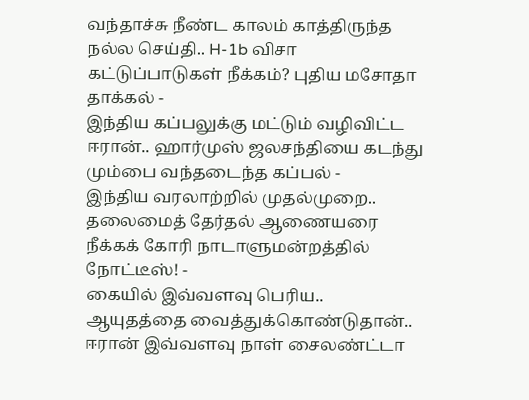வந்தாச்சு நீண்ட காலம் காத்திருந்த நல்ல செய்தி.. H-1b விசா கட்டுப்பாடுகள் நீக்கம்? புதிய மசோதா தாக்கல் -
இந்திய கப்பலுக்கு மட்டும் வழிவிட்ட ஈரான்.. ஹார்முஸ் ஜலசந்தியை கடந்து மும்பை வந்தடைந்த கப்பல் -
இந்திய வரலாற்றில் முதல்முறை.. தலைமைத் தேர்தல் ஆணையரை நீக்கக் கோரி நாடாளுமன்றத்தில் நோட்டீஸ்! -
கையில் இவ்வளவு பெரிய.. ஆயுதத்தை வைத்துக்கொண்டுதான்.. ஈரான் இவ்வளவு நாள் சைலண்ட்டா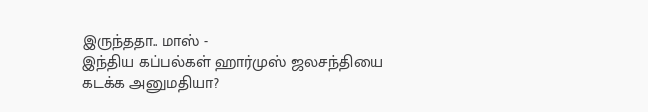இருந்ததா.. மாஸ் -
இந்திய கப்பல்கள் ஹார்முஸ் ஜலசந்தியை கடக்க அனுமதியா?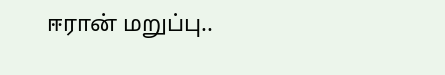ஈரான் மறுப்பு..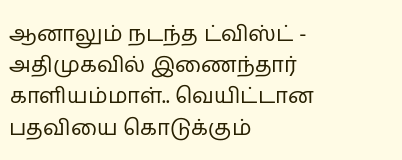ஆனாலும் நடந்த ட்விஸ்ட் -
அதிமுகவில் இணைந்தார் காளியம்மாள்.. வெயிட்டான பதவியை கொடுக்கும்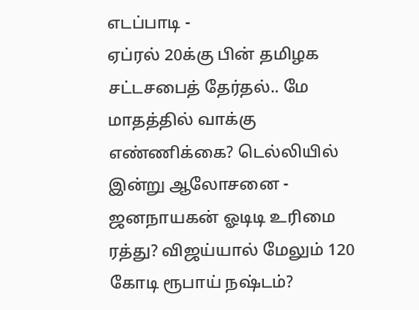எடப்பாடி -
ஏப்ரல் 20க்கு பின் தமிழக சட்டசபைத் தேர்தல்.. மே மாதத்தில் வாக்கு எண்ணிக்கை? டெல்லியில் இன்று ஆலோசனை -
ஜனநாயகன் ஓடிடி உரிமை ரத்து? விஜய்யால் மேலும் 120 கோடி ரூபாய் நஷ்டம்?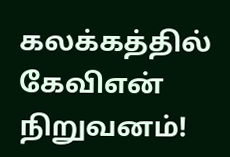கலக்கத்தில் கேவிஎன் நிறுவனம்!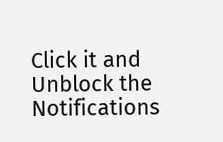Click it and Unblock the Notifications